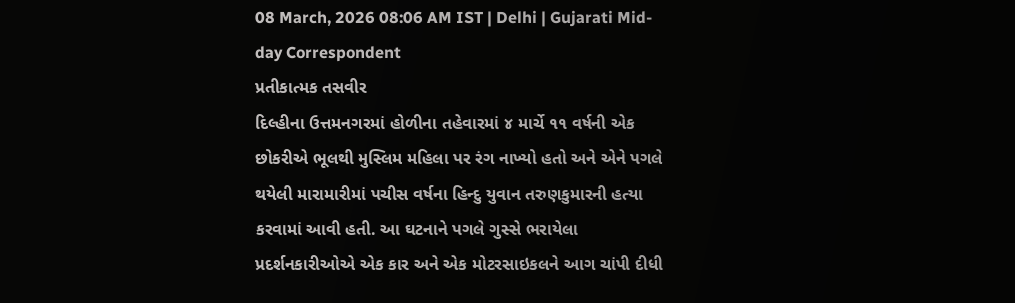08 March, 2026 08:06 AM IST | Delhi | Gujarati Mid-day Correspondent
પ્રતીકાત્મક તસવીર
દિલ્હીના ઉત્તમનગરમાં હોળીના તહેવારમાં ૪ માર્ચે ૧૧ વર્ષની એક છોકરીએ ભૂલથી મુસ્લિમ મહિલા પર રંગ નાખ્યો હતો અને એને પગલે થયેલી મારામારીમાં પચીસ વર્ષના હિન્દુ યુવાન તરુણકુમારની હત્યા કરવામાં આવી હતી. આ ઘટનાને પગલે ગુસ્સે ભરાયેલા પ્રદર્શનકારીઓએ એક કાર અને એક મોટરસાઇકલને આગ ચાંપી દીધી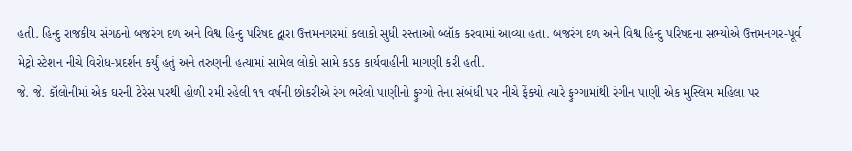હતી. હિન્દુ રાજકીય સંગઠનો બજરંગ દળ અને વિશ્વ હિન્દુ પરિષદ દ્વારા ઉત્તમનગરમાં કલાકો સુધી રસ્તાઓ બ્લૉક કરવામાં આવ્યા હતા. બજરંગ દળ અને વિશ્વ હિન્દુ પરિષદના સભ્યોએ ઉત્તમનગર-પૂર્વ મેટ્રો સ્ટેશન નીચે વિરોધ-પ્રદર્શન કર્યું હતું અને તરુણની હત્યામાં સામેલ લોકો સામે કડક કાર્યવાહીની માગણી કરી હતી.
જે. જે. કૉલોનીમાં એક ઘરની ટેરેસ પરથી હોળી રમી રહેલી ૧૧ વર્ષની છોકરીએ રંગ ભરેલો પાણીનો ફુગ્ગો તેના સંબંધી પર નીચે ફેંક્યો ત્યારે ફુગ્ગામાંથી રંગીન પાણી એક મુસ્લિમ મહિલા પર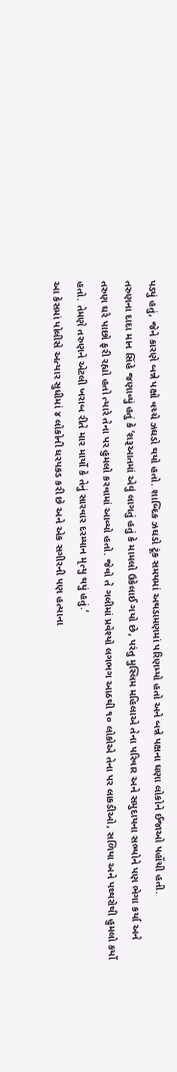પડ્યું હતું, જેને કારણે બન્ને પક્ષો વચ્ચે ઝઘડો થયો હતો. શાબ્દિક ઝઘડો ટૂંક સમયમાં અથડામણમાં પરિણમ્યો હતો અને બન્ને પક્ષના ઘણા લોકોને ઈજાઓ પહોંચી હતી.
તરુણના દાદા માન સિંહે જણાવ્યું હતું કે ‘શરૂઆતમાં એવું લાગતું હતું કે મામલો ઉકેલાઈ ગયો છે, પરંતુ મુસ્લિમ મહિલાએ તેના પરિવાર અને સમુદાયના સભ્યોને પણ ભેગા કર્યા અને તરુણ ઘરે પાછો ફરી રહ્યો હતો ત્યારે તેના પર હુમલો કરવામાં આવ્યો હતો. જેવો તે ગલીમાં પ્રવેશ્યો લગભગ આઠથી ૧૦ લોકોએ તેના પર લાકડીઓ, સળિયા અને પથ્થરોથી હુમલો કર્યો હતો. તેમણે તરુણને એટલી ખરાબ રીતે માર માર્યો કે તેનું સારવાર દરમ્યાન મૃત્યુ થયું હતું.’
આ કેસમાં પોલીસે અત્યાર સુધીમાં ૪ લોકોની ધરપકડ કરી છે અને એક સગીરની પણ હત્યાના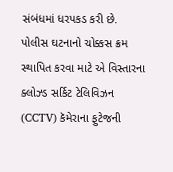સંબંધમાં ધરપકડ કરી છે. પોલીસ ઘટનાનો ચોક્કસ ક્રમ સ્થાપિત કરવા માટે એ વિસ્તારના ક્લોઝ્ડ સર્કિટ ટેલિવિઝન (CCTV) કૅમેરાના ફુટેજની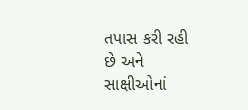તપાસ કરી રહી છે અને સાક્ષીઓનાં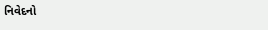નિવેદનો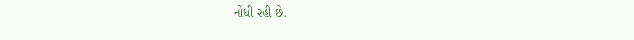નોંધી રહી છે.